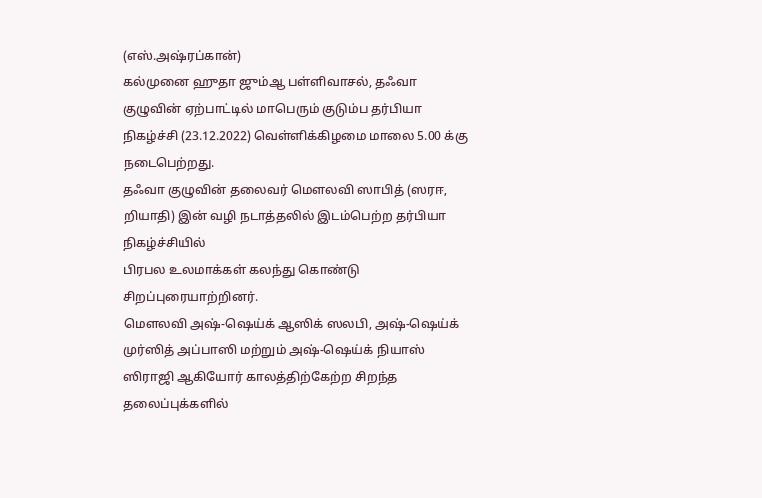(எஸ்.அஷ்ரப்கான்)
கல்முனை ஹுதா ஜும்ஆ பள்ளிவாசல், தஃவா குழுவின் ஏற்பாட்டில் மாபெரும் குடும்ப தர்பியா நிகழ்ச்சி (23.12.2022) வெள்ளிக்கிழமை மாலை 5.00 க்கு நடைபெற்றது.
தஃவா குழுவின் தலைவர் மெளலவி ஸாபித் (ஸரஈ, றியாதி) இன் வழி நடாத்தலில் இடம்பெற்ற தர்பியா நிகழ்ச்சியில்
பிரபல உலமாக்கள் கலந்து கொண்டு சிறப்புரையாற்றினர்.
மெளலவி அஷ்-ஷெய்க் ஆஸிக் ஸலபி, அஷ்-ஷெய்க் முர்ஸித் அப்பாஸி மற்றும் அஷ்-ஷெய்க் நியாஸ் ஸிராஜி ஆகியோர் காலத்திற்கேற்ற சிறந்த தலைப்புக்களில்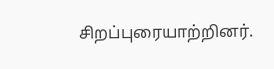சிறப்புரையாற்றினர்.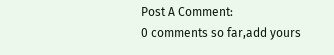Post A Comment:
0 comments so far,add yours